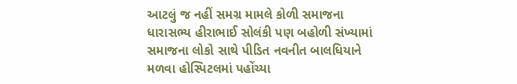આટલું જ નહીં સમગ્ર મામલે કોળી સમાજના ધારાસભ્ય હીરાભાઈ સોલંકી પણ બહોળી સંખ્યામાં સમાજના લોકો સાથે પીડિત નવનીત બાલધિયાને મળવા હોસ્પિટલમાં પહોંચ્યા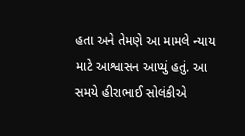હતા અને તેમણે આ મામલે ન્યાય માટે આશ્વાસન આપ્યું હતું. આ સમયે હીરાભાઈ સોલંકીએ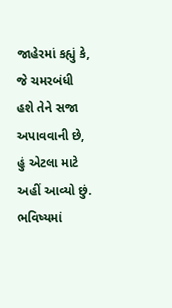જાહેરમાં કહ્યું કે, જે ચમરબંધી હશે તેને સજા અપાવવાની છે, હું એટલા માટે અહીં આવ્યો છું. ભવિષ્યમાં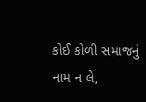કોઈ કોળી સમાજનું નામ ન લે,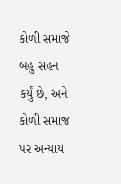કોળી સમાજે બહુ સહન કર્યું છે, અને કોળી સમાજ પર અન્યાય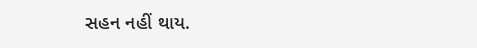સહન નહીં થાય.